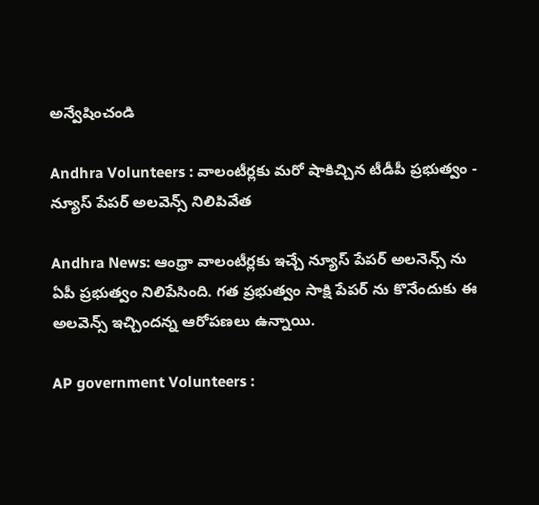అన్వేషించండి

Andhra Volunteers : వాలంటీర్లకు మరో షాకిచ్చిన టీడీపీ ప్రభుత్వం - న్యూస్ పేపర్ అలవెన్స్ నిలిపివేత

Andhra News: ఆంధ్రా వాలంటీర్లకు ఇచ్చే న్యూస్ పేపర్ అలనెన్స్ ను ఏపీ ప్రభుత్వం నిలిపేసింది. గత ప్రభుత్వం సాక్షి పేపర్ ను కొనేందుకు ఈ అలవెన్స్ ఇచ్చిందన్న ఆరోపణలు ఉన్నాయి.

AP government Volunteers :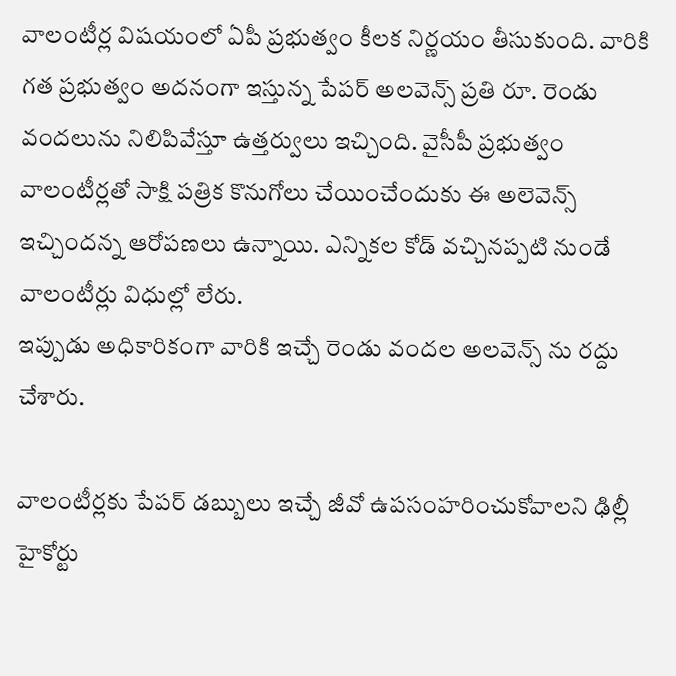వాలంటీర్ల విషయంలో ఏపీ ప్రభుత్వం కీలక నిర్ణయం తీసుకుంది. వారికి గత ప్రభుత్వం అదనంగా ఇస్తున్న పేపర్ అలవెన్స్ ప్రతి రూ. రెండు వందలును నిలిపివేస్తూ ఉత్తర్వులు ఇచ్చింది. వైసీపీ ప్రభుత్వం వాలంటీర్లతో సాక్షి పత్రిక కొనుగోలు చేయించేందుకు ఈ అలెవెన్స్ ఇచ్చిందన్న ఆరోపణలు ఉన్నాయి. ఎన్నికల కోడ్ వచ్చినప్పటి నుండే వాలంటీర్లు విధుల్లో లేరు.
ఇప్పుడు అధికారికంగా వారికి ఇచ్చే రెండు వందల అలవెన్స్ ను రద్దు చేశారు.

వాలంటీర్లకు పేపర్ డబ్బులు ఇచ్చే జీవో ఉపసంహరించుకోవాలని ఢిల్లీ హైకోర్టు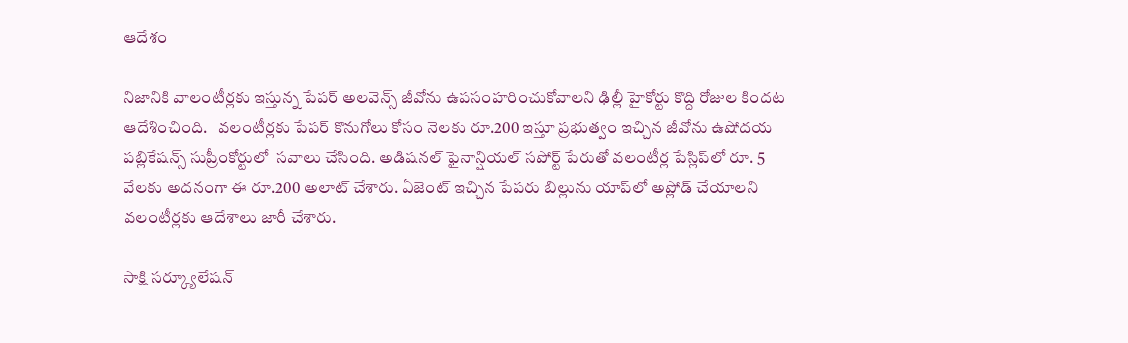ఆదేశం

నిజానికి వాలంటీర్లకు ఇస్తున్న పేపర్ అలవెన్స్ జీవోను ఉపసంహరించుకోవాలని ఢిల్లీ హైకోర్టు కొద్ది రోజుల కిందట ఆదేశించింది.   వలంటీర్లకు పేపర్ కొనుగోలు కోసం నెలకు రూ.200 ఇస్తూ ప్రభుత్వం ఇచ్చిన జీవోను ఉషోదయ పబ్లికేషన్స్ సుప్రీంకోర్టులో  సవాలు చేసింది. అడిషనల్ ఫైనాన్షియల్ సపోర్ట్ పేరుతో వలంటీర్ల పేస్లిప్‌లో రూ. 5 వేలకు అదనంగా ఈ రూ.200 అలాట్ చేశారు. ఏజెంట్ ఇచ్చిన పేపరు బిల్లును యాప్‌లో అప్లోడ్ చేయాలని వలంటీర్లకు ఆదేశాలు జారీ చేశారు.

సాక్షి సర్క్యూలేషన్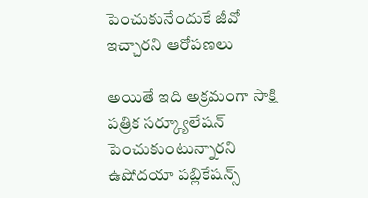పెంచుకునేందుకే జీవో ఇచ్చారని ఆరోపణలు

అయితే ఇది అక్రమంగా సాక్షి పత్రిక సర్క్యూలేషన్ పెంచుకుంటున్నారని ఉషోదయా పబ్లికేషన్స్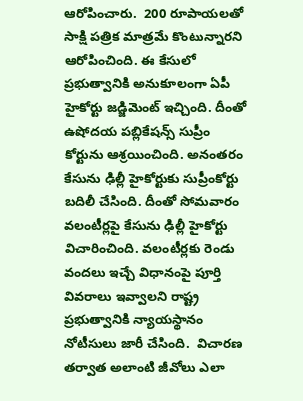ఆరోపించారు.  200 రూపాయలతో సాక్షి పత్రిక మాత్రమే కొంటున్నారని ఆరోపించింది. ఈ కేసులో ప్రభుత్వానికి అనుకూలంగా ఏపీ హైకోర్టు జడ్జిమెంట్ ఇచ్చింది. దీంతో ఉషోదయ పబ్లికేషన్స్ సుప్రీం కోర్టును ఆశ్రయించింది. అనంతరం కేసును ఢిల్లీ హైకోర్టుకు సుప్రీంకోర్టు బదిలీ చేసింది. దీంతో సోమవారం వలంటీర్లపై కేసును ఢిల్లీ హైకోర్టు విచారించింది. వలంటీర్లకు రెండు వందలు ఇచ్చే విధానంపై పూర్తి వివరాలు ఇవ్వాలని రాష్ట్ర ప్రభుత్వానికి న్యాయస్థానం నోటీసులు జారీ చేసింది.  విచారణ తర్వాత అలాంటి జీవోలు ఎలా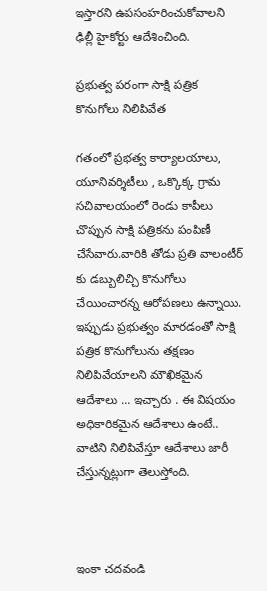ఇస్తారని ఉపసంహరించుకోవాలని ఢిల్లీ హైకోర్టు ఆదేశించింది.

ప్రభుత్వ పరంగా సాక్షి పత్రిక కొనుగోలు నిలిపివేత

గతంలో ప్రభత్వ కార్యాలయాలు, యూనివర్శిటీలు , ఒక్కొక్క గ్రామ సచివాలయంలో రెండు కాపీలు చొప్పున సాక్షి పత్రికను పంపిణీ చేసేవారు.వారికి తోడు ప్రతి వాలంటీర్ కు డబ్బులిచ్చి కొనుగోలు చేయించారన్న ఆరోపణలు ఉన్నాయి. ఇప్పుడు ప్రభుత్వం మారడంతో సాక్షి పత్రిక కొనుగోలును తక్షణం నిలిపివేయాలని మౌఖికమైన ఆదేశాలు ... ఇచ్చారు . ఈ విషయం అధికారికమైన ఆదేశాలు ఉంటే.. వాటిని నిలిపివేస్తూ ఆదేశాలు జారీ చేస్తున్నట్లుగా తెలుస్తోంది.



ఇంకా చదవండి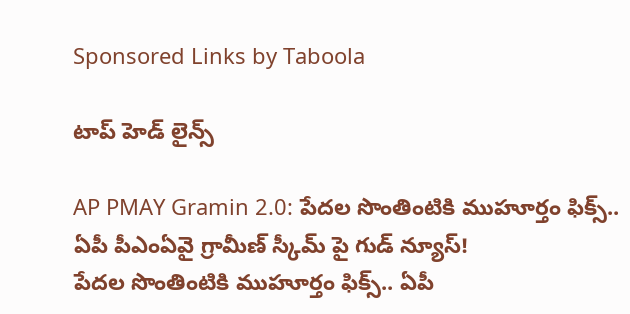Sponsored Links by Taboola

టాప్ హెడ్ లైన్స్

AP PMAY Gramin 2.0: పేదల సొంతింటికి ముహూర్తం ఫిక్స్.. ఏపీ పీఎంఏవై గ్రామీణ్ స్కీమ్ పై గుడ్ న్యూస్!
పేదల సొంతింటికి ముహూర్తం ఫిక్స్.. ఏపీ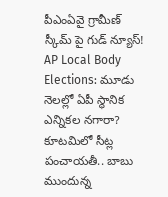పీఎంఏవై గ్రామీణ్ స్కీమ్ పై గుడ్ న్యూస్!
AP Local Body Elections: మూడు నెలల్లో ఏపీ స్థానిక ఎన్నికల నగారా? కూటమిలో సీట్ల పంచాయతీ.. బాబు ముందున్న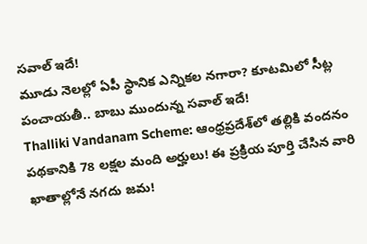సవాల్ ఇదే!
మూడు నెలల్లో ఏపీ స్థానిక ఎన్నికల నగారా? కూటమిలో సీట్ల పంచాయతీ.. బాబు ముందున్న సవాల్ ఇదే!
Thalliki Vandanam Scheme: ఆంధ్రప్రదేశ్‌లో తల్లికి వందనం పథకానికి 78 లక్షల మంది అర్హులు! ఈ ప్రక్రియ పూర్తి చేసిన వారి ఖాతాల్లోనే నగదు జమ!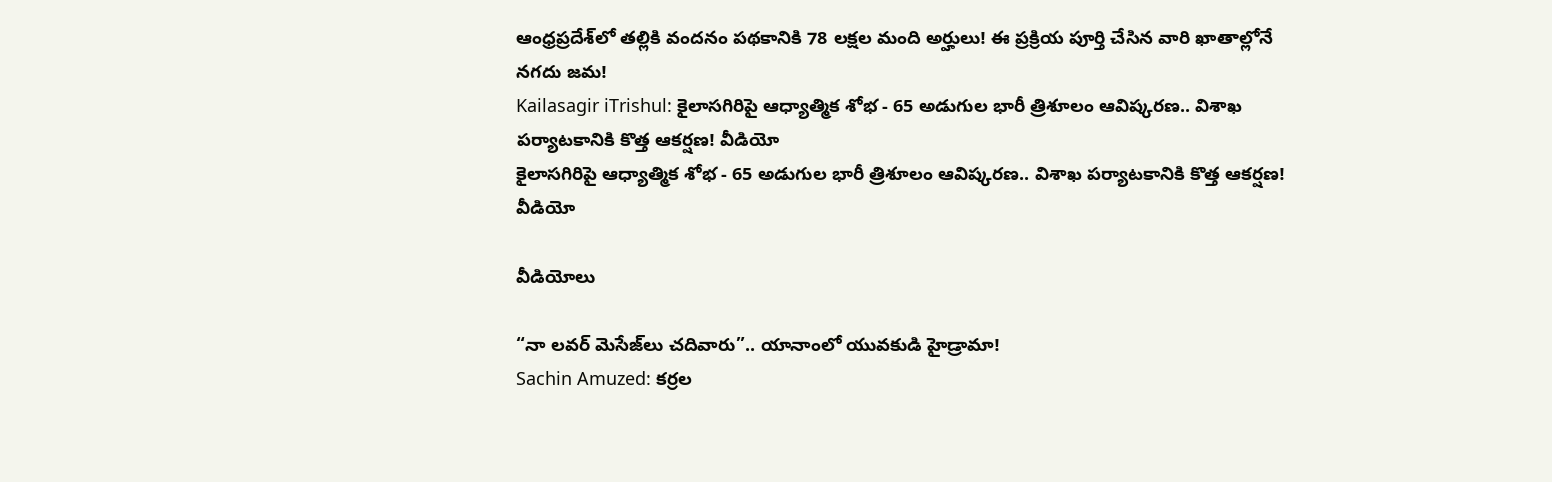ఆంధ్రప్రదేశ్‌లో తల్లికి వందనం పథకానికి 78 లక్షల మంది అర్హులు! ఈ ప్రక్రియ పూర్తి చేసిన వారి ఖాతాల్లోనే నగదు జమ!
Kailasagir iTrishul: కైలాసగిరిపై ఆధ్యాత్మిక శోభ - 65 అడుగుల భారీ త్రిశూలం ఆవిష్కరణ.. విశాఖ పర్యాటకానికి కొత్త ఆకర్షణ! వీడియో
కైలాసగిరిపై ఆధ్యాత్మిక శోభ - 65 అడుగుల భారీ త్రిశూలం ఆవిష్కరణ.. విశాఖ పర్యాటకానికి కొత్త ఆకర్షణ! వీడియో

వీడియోలు

“నా లవర్ మెసేజ్‌లు చదివారు”.. యానాంలో యువకుడి హైడ్రామా!
Sachin Amuzed: కర్రల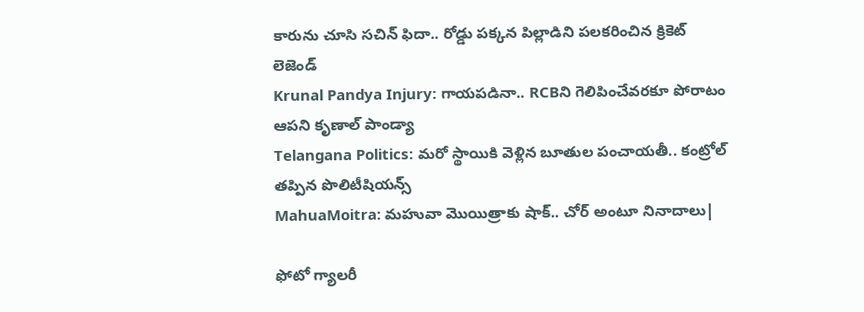కారును చూసి సచిన్ ఫిదా.. రోడ్డు పక్కన పిల్లాడిని పలకరించిన క్రికెట్ లెజెండ్
Krunal Pandya Injury: గాయపడినా.. RCBని గెలిపించేవరకూ పోరాటం ఆపని కృణాల్ పాండ్యా
Telangana Politics: మరో స్థాయికి వెళ్లిన బూతుల పంచాయతీ.. కంట్రోల్ తప్పిన పొలిటీషియన్స్
MahuaMoitra: మహువా మొయిత్రాకు షాక్.. చోర్ అంటూ నినాదాలు|

ఫోటో గ్యాలరీ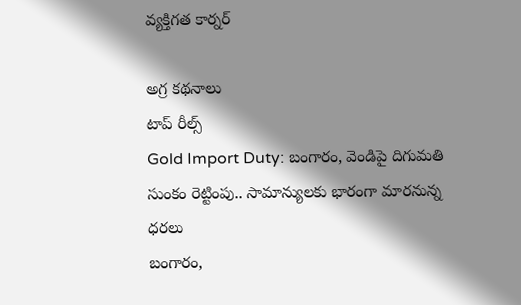వ్యక్తిగత కార్నర్

అగ్ర కథనాలు
టాప్ రీల్స్
Gold Import Duty: బంగారం, వెండిపై దిగుమతి సుంకం రెట్టింపు.. సామాన్యులకు భారంగా మారనున్న ధరలు
బంగారం,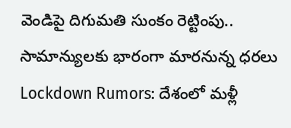వెండిపై దిగుమతి సుంకం రెట్టింపు.. సామాన్యులకు భారంగా మారనున్న ధరలు
Lockdown Rumors: దేశంలో మళ్లీ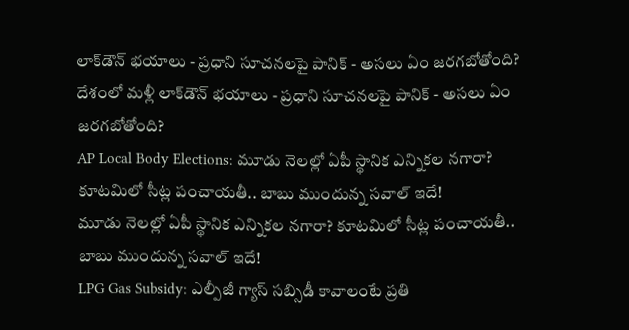లాక్‌డౌన్ భయాలు - ప్రధాని సూచనలపై పానిక్ - అసలు ఏం జరగబోతోంది?
దేశంలో మళ్లీ లాక్‌డౌన్ భయాలు - ప్రధాని సూచనలపై పానిక్ - అసలు ఏం జరగబోతోంది?
AP Local Body Elections: మూడు నెలల్లో ఏపీ స్థానిక ఎన్నికల నగారా? కూటమిలో సీట్ల పంచాయతీ.. బాబు ముందున్న సవాల్ ఇదే!
మూడు నెలల్లో ఏపీ స్థానిక ఎన్నికల నగారా? కూటమిలో సీట్ల పంచాయతీ.. బాబు ముందున్న సవాల్ ఇదే!
LPG Gas Subsidy: ఎల్పీజీ గ్యాస్ సబ్సిడీ కావాలంటే ప్రతి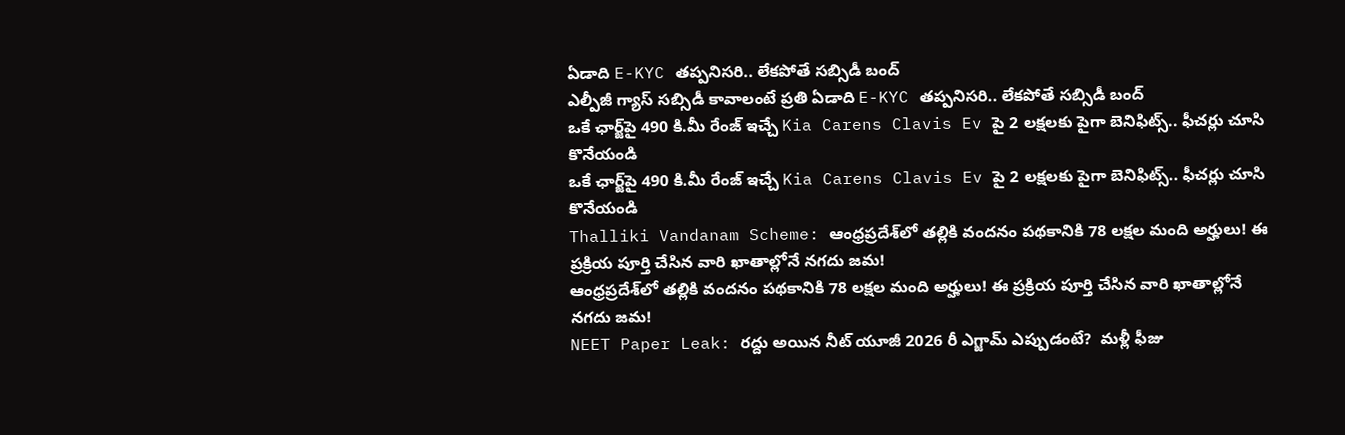ఏడాది E-KYC తప్పనిసరి.. లేకపోతే సబ్సిడీ బంద్
ఎల్పీజీ గ్యాస్ సబ్సిడీ కావాలంటే ప్రతి ఏడాది E-KYC తప్పనిసరి.. లేకపోతే సబ్సిడీ బంద్
ఒకే ఛార్జ్‌పై 490 కి.మీ రేంజ్ ఇచ్చే Kia Carens Clavis Ev పై 2 లక్షలకు పైగా బెనిఫిట్స్.. ఫీచర్లు చూసి కొనేయండి
ఒకే ఛార్జ్‌పై 490 కి.మీ రేంజ్ ఇచ్చే Kia Carens Clavis Ev పై 2 లక్షలకు పైగా బెనిఫిట్స్.. ఫీచర్లు చూసి కొనేయండి
Thalliki Vandanam Scheme: ఆంధ్రప్రదేశ్‌లో తల్లికి వందనం పథకానికి 78 లక్షల మంది అర్హులు! ఈ ప్రక్రియ పూర్తి చేసిన వారి ఖాతాల్లోనే నగదు జమ!
ఆంధ్రప్రదేశ్‌లో తల్లికి వందనం పథకానికి 78 లక్షల మంది అర్హులు! ఈ ప్రక్రియ పూర్తి చేసిన వారి ఖాతాల్లోనే నగదు జమ!
NEET Paper Leak: రద్దు అయిన నీట్ యూజీ 2026 రీ ఎగ్జామ్‌ ఎప్పుడంటే?  మళ్లీ ఫీజు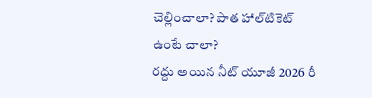చెల్లించాలా? పాత హాల్‌టికెట్‌ ఉంటే చాలా?
రద్దు అయిన నీట్ యూజీ 2026 రీ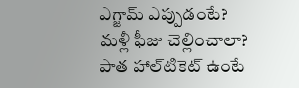ఎగ్జామ్‌ ఎప్పుడంటే?  మళ్లీ ఫీజు చెల్లించాలా? పాత హాల్‌టికెట్‌ ఉంటే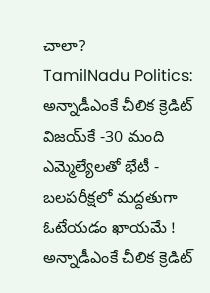చాలా?
TamilNadu Politics: అన్నాడీఎంకే చీలిక క్రెడిట్ విజయ్‌కే -30 మంది ఎమ్మెల్యేలతో భేటీ - బలపరీక్షలో మద్దతుగా ఓటేయడం ఖాయమే !
అన్నాడీఎంకే చీలిక క్రెడిట్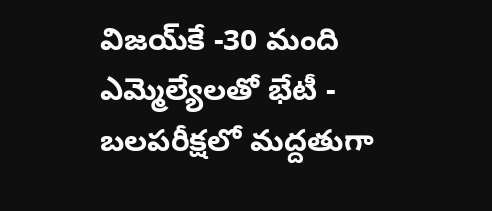విజయ్‌కే -30 మంది ఎమ్మెల్యేలతో భేటీ - బలపరీక్షలో మద్దతుగా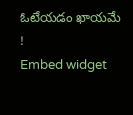ఓటేయడం ఖాయమే !
Embed widget